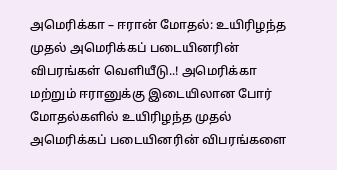அமெரிக்கா – ஈரான் மோதல்: உயிரிழந்த முதல் அமெரிக்கப் படையினரின் விபரங்கள் வெளியீடு..! அமெரிக்கா மற்றும் ஈரானுக்கு இடையிலான போர் மோதல்களில் உயிரிழந்த முதல் அமெரிக்கப் படையினரின் விபரங்களை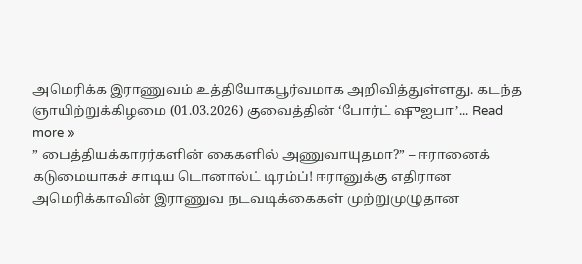அமெரிக்க இராணுவம் உத்தியோகபூர்வமாக அறிவித்துள்ளது. கடந்த ஞாயிற்றுக்கிழமை (01.03.2026) குவைத்தின் ‘போர்ட் ஷுஐபா’... Read more »
” பைத்தியக்காரர்களின் கைகளில் அணுவாயுதமா?” – ஈரானைக் கடுமையாகச் சாடிய டொனால்ட் டிரம்ப்! ஈரானுக்கு எதிரான அமெரிக்காவின் இராணுவ நடவடிக்கைகள் முற்றுமுழுதான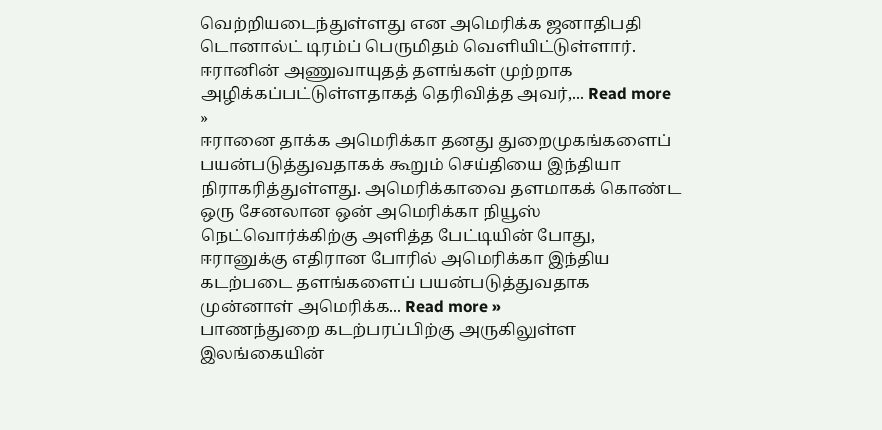வெற்றியடைந்துள்ளது என அமெரிக்க ஜனாதிபதி டொனால்ட் டிரம்ப் பெருமிதம் வெளியிட்டுள்ளார். ஈரானின் அணுவாயுதத் தளங்கள் முற்றாக அழிக்கப்பட்டுள்ளதாகத் தெரிவித்த அவர்,... Read more »
ஈரானை தாக்க அமெரிக்கா தனது துறைமுகங்களைப் பயன்படுத்துவதாகக் கூறும் செய்தியை இந்தியா நிராகரித்துள்ளது. அமெரிக்காவை தளமாகக் கொண்ட ஒரு சேனலான ஒன் அமெரிக்கா நியூஸ் நெட்வொர்க்கிற்கு அளித்த பேட்டியின் போது, ஈரானுக்கு எதிரான போரில் அமெரிக்கா இந்திய கடற்படை தளங்களைப் பயன்படுத்துவதாக முன்னாள் அமெரிக்க... Read more »
பாணந்துறை கடற்பரப்பிற்கு அருகிலுள்ள இலங்கையின்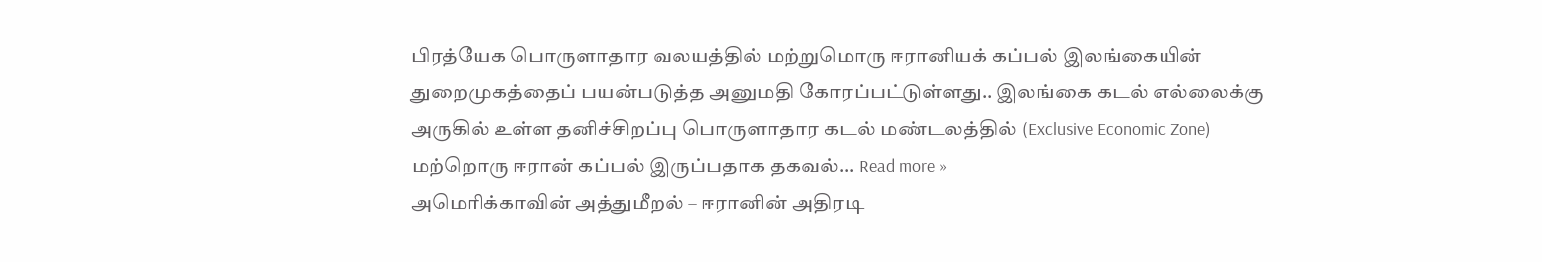பிரத்யேக பொருளாதார வலயத்தில் மற்றுமொரு ஈரானியக் கப்பல் இலங்கையின் துறைமுகத்தைப் பயன்படுத்த அனுமதி கோரப்பட்டுள்ளது.. இலங்கை கடல் எல்லைக்கு அருகில் உள்ள தனிச்சிறப்பு பொருளாதார கடல் மண்டலத்தில் (Exclusive Economic Zone) மற்றொரு ஈரான் கப்பல் இருப்பதாக தகவல்... Read more »
அமெரிக்காவின் அத்துமீறல் – ஈரானின் அதிரடி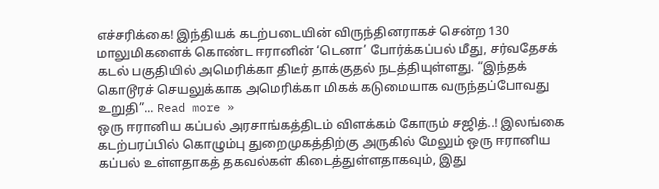எச்சரிக்கை! இந்தியக் கடற்படையின் விருந்தினராகச் சென்ற 130 மாலுமிகளைக் கொண்ட ஈரானின் ‘டெனா’ போர்க்கப்பல் மீது, சர்வதேசக் கடல் பகுதியில் அமெரிக்கா திடீர் தாக்குதல் நடத்தியுள்ளது. “இந்தக் கொடூரச் செயலுக்காக அமெரிக்கா மிகக் கடுமையாக வருந்தப்போவது உறுதி”... Read more »
ஒரு ஈரானிய கப்பல் அரசாங்கத்திடம் விளக்கம் கோரும் சஜித்..! இலங்கை கடற்பரப்பில் கொழும்பு துறைமுகத்திற்கு அருகில் மேலும் ஒரு ஈரானிய கப்பல் உள்ளதாகத் தகவல்கள் கிடைத்துள்ளதாகவும், இது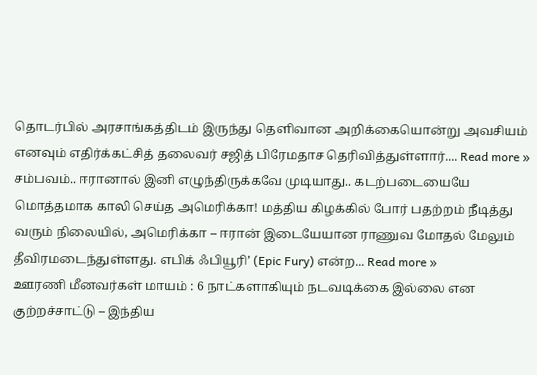தொடர்பில் அரசாங்கத்திடம் இருந்து தெளிவான அறிக்கையொன்று அவசியம் எனவும் எதிர்க்கட்சித் தலைவர் சஜித் பிரேமதாச தெரிவித்துள்ளார்.... Read more »
சம்பவம்.. ஈரானால் இனி எழுந்திருக்கவே முடியாது.. கடற்படையையே மொத்தமாக காலி செய்த அமெரிக்கா! மத்திய கிழக்கில் போர் பதற்றம் நீடித்து வரும் நிலையில், அமெரிக்கா – ஈரான் இடையேயான ராணுவ மோதல் மேலும் தீவிரமடைந்துள்ளது. எபிக் ஃபியூரி’ (Epic Fury) என்ற... Read more »
ஊரணி மீனவர்கள் மாயம் : 6 நாட்களாகியும் நடவடிக்கை இல்லை என குற்றச்சாட்டு – இந்திய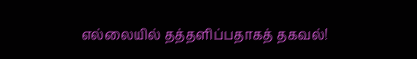எல்லையில் தத்தளிப்பதாகத் தகவல்!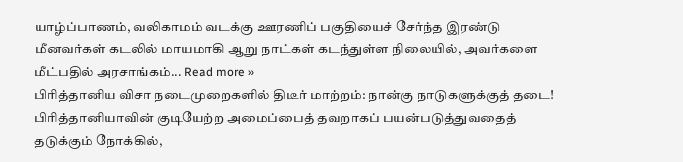யாழ்ப்பாணம், வலிகாமம் வடக்கு ஊரணிப் பகுதியைச் சேர்ந்த இரண்டு மீனவர்கள் கடலில் மாயமாகி ஆறு நாட்கள் கடந்துள்ள நிலையில், அவர்களை மீட்பதில் அரசாங்கம்... Read more »
பிரித்தானிய விசா நடைமுறைகளில் திடீர் மாற்றம்: நான்கு நாடுகளுக்குத் தடை! பிரித்தானியாவின் குடியேற்ற அமைப்பைத் தவறாகப் பயன்படுத்துவதைத் தடுக்கும் நோக்கில்,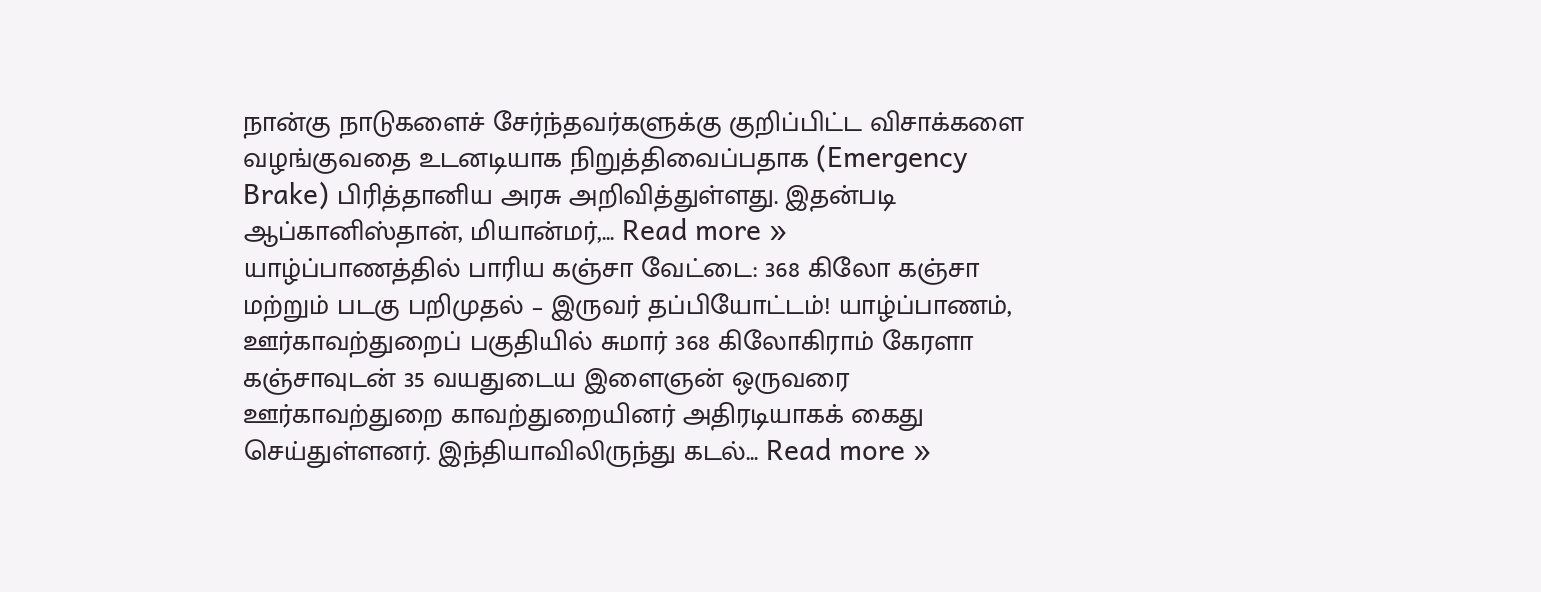நான்கு நாடுகளைச் சேர்ந்தவர்களுக்கு குறிப்பிட்ட விசாக்களை வழங்குவதை உடனடியாக நிறுத்திவைப்பதாக (Emergency Brake) பிரித்தானிய அரசு அறிவித்துள்ளது. இதன்படி ஆப்கானிஸ்தான், மியான்மர்,... Read more »
யாழ்ப்பாணத்தில் பாரிய கஞ்சா வேட்டை: 368 கிலோ கஞ்சா மற்றும் படகு பறிமுதல் – இருவர் தப்பியோட்டம்! யாழ்ப்பாணம், ஊர்காவற்துறைப் பகுதியில் சுமார் 368 கிலோகிராம் கேரளா கஞ்சாவுடன் 35 வயதுடைய இளைஞன் ஒருவரை ஊர்காவற்துறை காவற்துறையினர் அதிரடியாகக் கைது செய்துள்ளனர். இந்தியாவிலிருந்து கடல்... Read more »